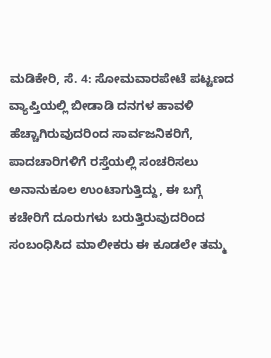ಮಡಿಕೇರಿ, ಸೆ. 4: ಸೋಮವಾರಪೇಟೆ ಪಟ್ಟಣದ ವ್ಯಾಪ್ತಿಯಲ್ಲಿ ಬೀಡಾಡಿ ದನಗಳ ಹಾವಳಿ ಹೆಚ್ಚಾಗಿರುವುದರಿಂದ ಸಾರ್ವಜನಿಕರಿಗೆ, ಪಾದಚಾರಿಗಳಿಗೆ ರಸ್ತೆಯಲ್ಲಿ ಸಂಚರಿಸಲು ಅನಾನುಕೂಲ ಉಂಟಾಗುತ್ತಿದ್ದು, ಈ ಬಗ್ಗೆ ಕಚೇರಿಗೆ ದೂರುಗಳು ಬರುತ್ತಿರುವುದರಿಂದ ಸಂಬಂಧಿಸಿದ ಮಾಲೀಕರು ಈ ಕೂಡಲೇ ತಮ್ಮ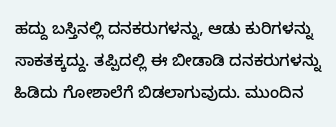ಹದ್ದು ಬಸ್ತಿನಲ್ಲಿ ದನಕರುಗಳನ್ನು, ಆಡು ಕುರಿಗಳನ್ನು ಸಾಕತಕ್ಕದ್ದು. ತಪ್ಪಿದಲ್ಲಿ ಈ ಬೀಡಾಡಿ ದನಕರುಗಳನ್ನು ಹಿಡಿದು ಗೋಶಾಲೆಗೆ ಬಿಡಲಾಗುವುದು. ಮುಂದಿನ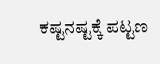ಕಷ್ಟನಷ್ಟಕ್ಕೆ ಪಟ್ಟಣ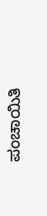ಪಂಚಾಯಿತಿ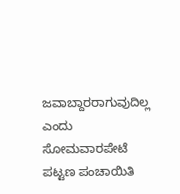ಜವಾಬ್ದಾರರಾಗುವುದಿಲ್ಲ ಎಂದು ಸೋಮವಾರಪೇಟೆ ಪಟ್ಟಣ ಪಂಚಾಯಿತಿ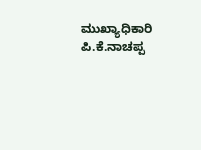ಮುಖ್ಯಾಧಿಕಾರಿ ಪಿ.ಕೆ.ನಾಚಪ್ಪ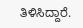ತಿಳಿಸಿದ್ದಾರೆ.